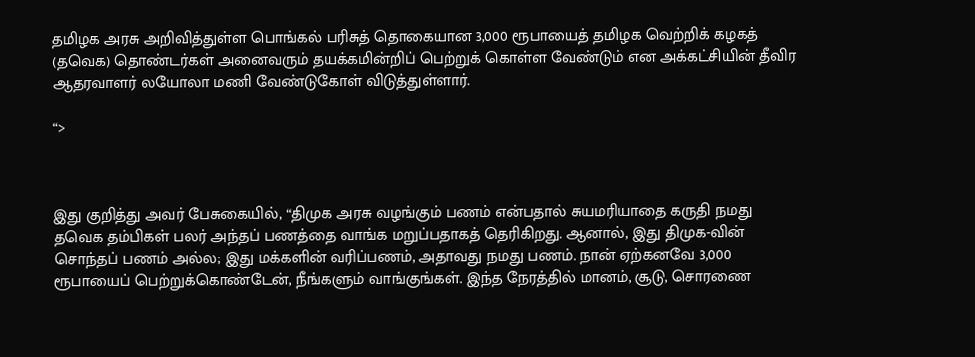தமிழக அரசு அறிவித்துள்ள பொங்கல் பரிசுத் தொகையான 3,000 ரூபாயைத் தமிழக வெற்றிக் கழகத் (தவெக) தொண்டர்கள் அனைவரும் தயக்கமின்றிப் பெற்றுக் கொள்ள வேண்டும் என அக்கட்சியின் தீவிர ஆதரவாளர் லயோலா மணி வேண்டுகோள் விடுத்துள்ளார்.

“>



இது குறித்து அவர் பேசுகையில், “திமுக அரசு வழங்கும் பணம் என்பதால் சுயமரியாதை கருதி நமது தவெக தம்பிகள் பலர் அந்தப் பணத்தை வாங்க மறுப்பதாகத் தெரிகிறது. ஆனால், இது திமுக-வின் சொந்தப் பணம் அல்ல; இது மக்களின் வரிப்பணம், அதாவது நமது பணம். நான் ஏற்கனவே 3,000 ரூபாயைப் பெற்றுக்கொண்டேன், நீங்களும் வாங்குங்கள். இந்த நேரத்தில் மானம், சூடு, சொரணை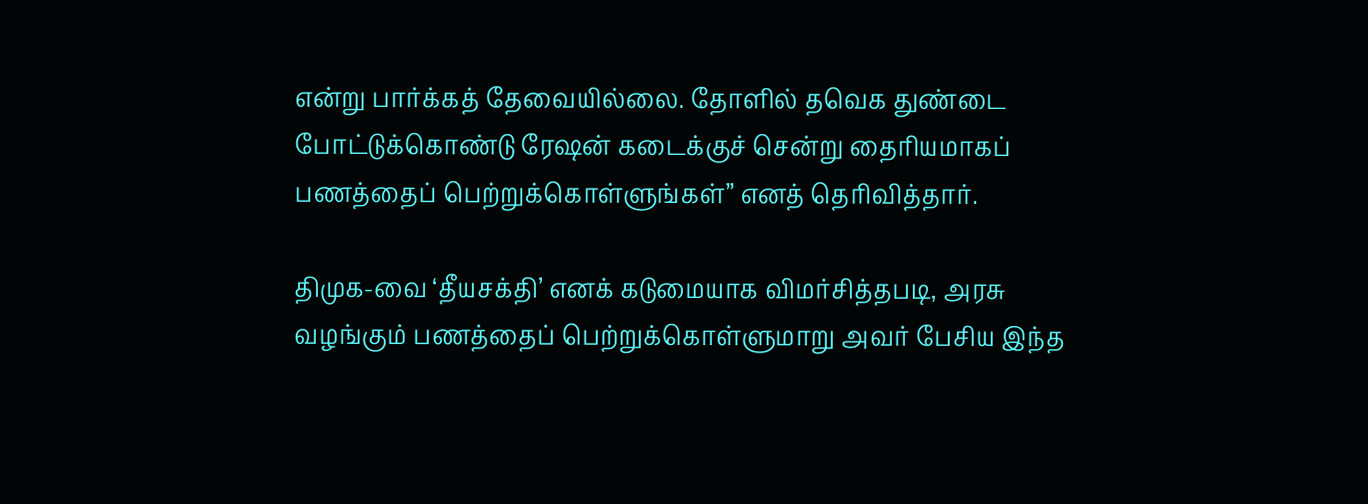என்று பார்க்கத் தேவையில்லை. தோளில் தவெக துண்டை போட்டுக்கொண்டு ரேஷன் கடைக்குச் சென்று தைரியமாகப் பணத்தைப் பெற்றுக்கொள்ளுங்கள்” எனத் தெரிவித்தார்.

திமுக-வை ‘தீயசக்தி’ எனக் கடுமையாக விமர்சித்தபடி, அரசு வழங்கும் பணத்தைப் பெற்றுக்கொள்ளுமாறு அவர் பேசிய இந்த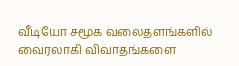வீடியோ சமூக வலைதளங்களில் வைரலாகி விவாதங்களை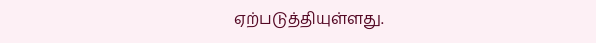ஏற்படுத்தியுள்ளது.